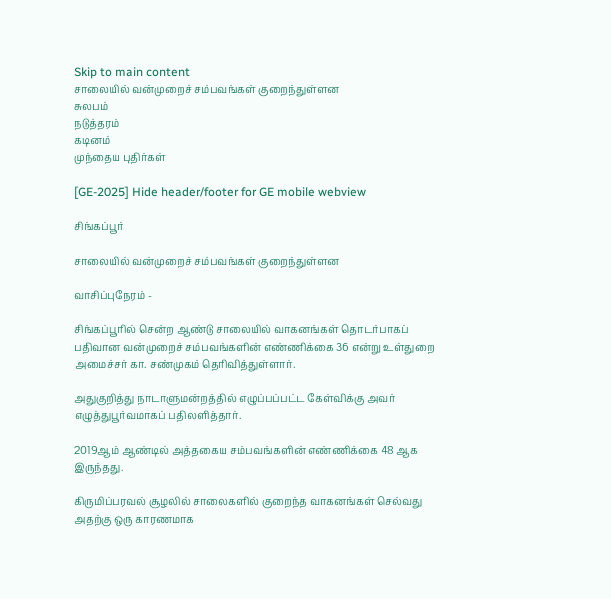Skip to main content
சாலையில் வன்முறைச் சம்பவங்கள் குறைந்துள்ளன
சுலபம்
நடுத்தரம்
கடினம்
முந்தைய புதிர்கள்

[GE-2025] Hide header/footer for GE mobile webview

சிங்கப்பூர்

சாலையில் வன்முறைச் சம்பவங்கள் குறைந்துள்ளன

வாசிப்புநேரம் -

சிங்கப்பூரில் சென்ற ஆண்டு சாலையில் வாகனங்கள் தொடர்பாகப் பதிவான வன்முறைச் சம்பவங்களின் எண்ணிக்கை 36 என்று உள்துறை அமைச்சர் கா. சண்முகம் தெரிவித்துள்ளார்.

அதுகுறித்து நாடாளுமன்றத்தில் எழுப்பப்பட்ட கேள்விக்கு அவர் எழுத்துபூர்வமாகப் பதிலளித்தார்.

2019ஆம் ஆண்டில் அத்தகைய சம்பவங்களின் எண்ணிக்கை 48 ஆக இருந்தது.

கிருமிப்பரவல் சூழலில் சாலைகளில் குறைந்த வாகனங்கள் செல்வது அதற்கு ஒரு காரணமாக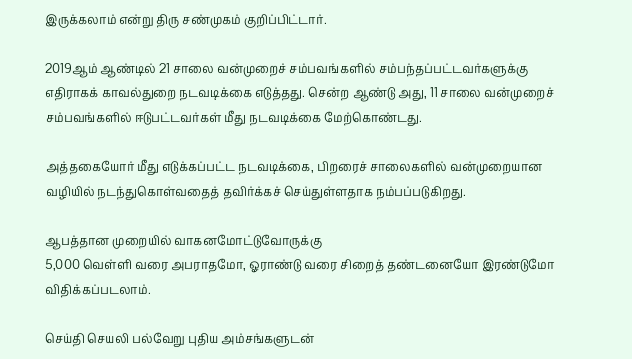இருக்கலாம் என்று திரு சண்முகம் குறிப்பிட்டார்.

2019ஆம் ஆண்டில் 21 சாலை வன்முறைச் சம்பவங்களில் சம்பந்தப்பட்டவர்களுக்கு எதிராகக் காவல்துறை நடவடிக்கை எடுத்தது. சென்ற ஆண்டு அது, 11 சாலை வன்முறைச் சம்பவங்களில் ஈடுபட்டவர்கள் மீது நடவடிக்கை மேற்கொண்டது.

அத்தகையோர் மீது எடுக்கப்பட்ட நடவடிக்கை, பிறரைச் சாலைகளில் வன்முறையான வழியில் நடந்துகொள்வதைத் தவிர்க்கச் செய்துள்ளதாக நம்பப்படுகிறது.

ஆபத்தான முறையில் வாகனமோட்டுவோருக்கு
5,000 வெள்ளி வரை அபராதமோ, ஓராண்டு வரை சிறைத் தண்டனையோ இரண்டுமோ விதிக்கப்படலாம்.

செய்தி செயலி பல்வேறு புதிய அம்சங்களுடன்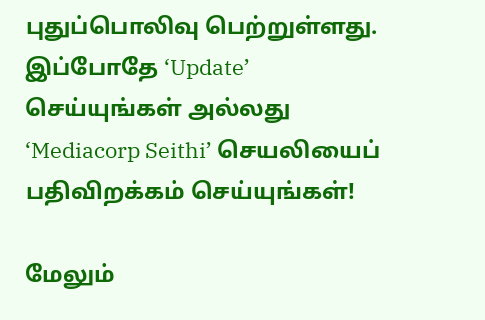புதுப்பொலிவு பெற்றுள்ளது.  இப்போதே ‘Update’ செய்யுங்கள் அல்லது ‘Mediacorp Seithi’ செயலியைப் பதிவிறக்கம் செய்யுங்கள்!

மேலும்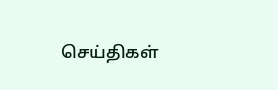செய்திகள்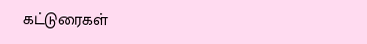கட்டுரைகள்